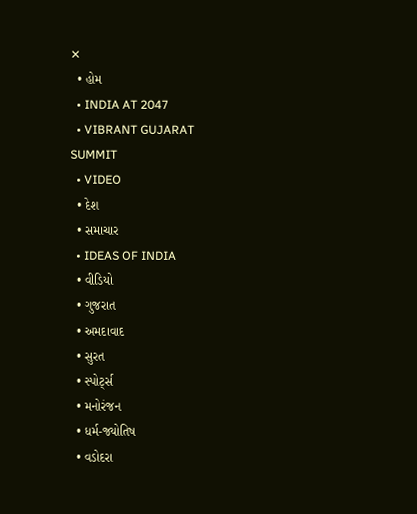✕
  • હોમ
  • INDIA AT 2047
  • VIBRANT GUJARAT SUMMIT
  • VIDEO
  • દેશ
  • સમાચાર
  • IDEAS OF INDIA
  • વીડિયો
  • ગુજરાત
  • અમદાવાદ
  • સુરત
  • સ્પોર્ટ્સ
  • મનોરંજન
  • ધર્મ-જ્યોતિષ
  • વડોદરા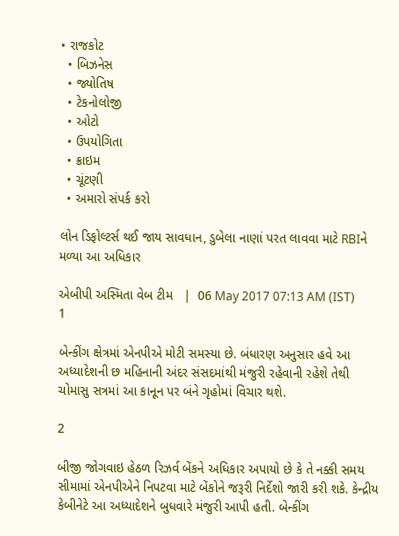• રાજકોટ
  • બિઝનેસ
  • જ્યોતિષ
  • ટેકનોલોજી
  • ઓટો
  • ઉપયોગિતા
  • ક્રાઇમ
  • ચૂંટણી
  • અમારો સંપર્ક કરો

લોન ડિફોલ્ટર્સ થઈ જાય સાવધાન, ડુબેલા નાણાં પરત લાવવા માટે RBIને મળ્યા આ અધિકાર

એબીપી અસ્મિતા વેબ ટીમ   |  06 May 2017 07:13 AM (IST)
1

બેન્કીંગ ક્ષેત્રમાં એનપીએ મોટી સમસ્યા છે. બંધારણ અનુસાર હવે આ અધ્યાદેશની છ મહિનાની અંદર સંસદમાંથી મંજુરી રહેવાની રહેશે તેથી ચોમાસુ સત્રમાં આ કાનૂન પર બંને ગૃહોમાં વિચાર થશે.

2

બીજી જોગવાઇ હેઠળ રિઝર્વ બેંકને અધિકાર અપાયો છે કે તે નક્કી સમય સીમામાં એનપીએને નિપટવા માટે બેંકોને જરૂરી નિર્દેશો જારી કરી શકે. કેન્દ્રીય કેબીનેટે આ અધ્યાદેશને બુધવારે મંજુરી આપી હતી. બેન્કીંગ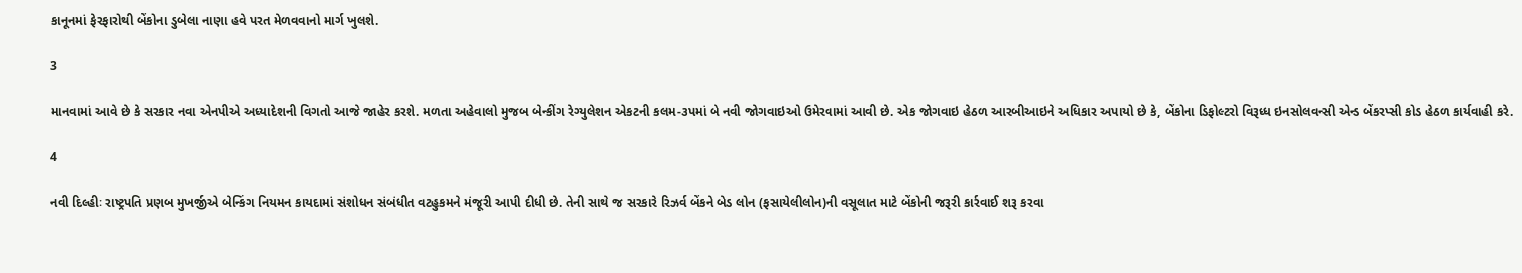કાનૂનમાં ફેરફારોથી બેંકોના ડુબેલા નાણા હવે પરત મેળવવાનો માર્ગ ખુલશે.

3

માનવામાં આવે છે કે સરકાર નવા એનપીએ અધ્યાદેશની વિગતો આજે જાહેર કરશે. મળતા અહેવાલો મુજબ બેન્કીંગ રેગ્યુલેશન એકટની કલમ-૩પમાં બે નવી જોગવાઇઓ ઉમેરવામાં આવી છે. એક જોગવાઇ હેઠળ આરબીઆઇને અધિકાર અપાયો છે કે, બેંકોના ડિફોલ્ટરો વિરૂધ્ધ ઇનસોલવન્સી એન્ડ બેંકરપ્સી કોડ હેઠળ કાર્યવાહી કરે.

4

નવી દિલ્હીઃ રાષ્ટ્રપતિ પ્રણબ મુખર્જીએ બેન્કિંગ નિયમન કાયદામાં સંશોધન સંબંધીત વટહુકમને મંજૂરી આપી દીધી છે. તેની સાથે જ સરકારે રિઝર્વ બેંકને બેડ લોન (ફસાયેલીલોન)ની વસૂલાત માટે બેંકોની જરૂરી કાર્રવાઈ શરૂ કરવા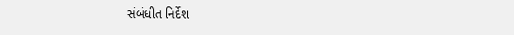સંબંધીત નિર્દેશ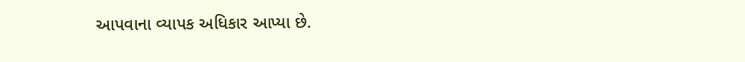આપવાના વ્યાપક અધિકાર આપ્યા છે.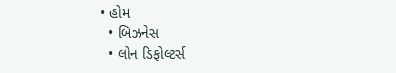• હોમ
  • બિઝનેસ
  • લોન ડિફોલ્ટર્સ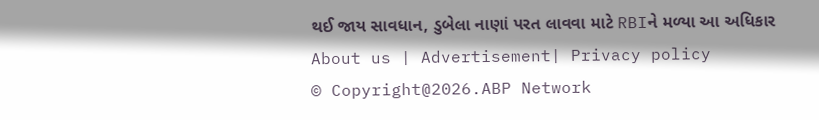થઈ જાય સાવધાન, ડુબેલા નાણાં પરત લાવવા માટે RBIને મળ્યા આ અધિકાર
About us | Advertisement| Privacy policy
© Copyright@2026.ABP Network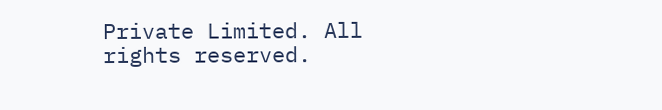Private Limited. All rights reserved.